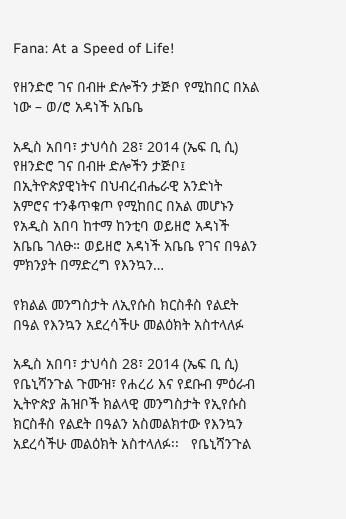Fana: At a Speed of Life!

የዘንድሮ ገና በብዙ ድሎችን ታጅቦ የሚከበር በአል ነው – ወ/ሮ አዳነች አቤቤ

አዲስ አበባ፣ ታህሳስ 28፣ 2014 (ኤፍ ቢ ሲ)  የዘንድሮ ገና በብዙ ድሎችን ታጅቦ፤ በኢትዮጵያዊነትና በህብረብሔራዊ አንድነት አምሮና ተንቆጥቁጦ የሚከበር በአል መሆኑን የአዲስ አበባ ከተማ ከንቲባ ወይዘሮ አዳነች አቤቤ ገለፁ። ወይዘሮ አዳነች አቤቤ የገና በዓልን ምክንያት በማድረግ የእንኳን…

የክልል መንግስታት ለኢየሱስ ክርስቶስ የልደት በዓል የእንኳን አደረሳችሁ መልዕክት አስተላለፉ

አዲስ አበባ፣ ታህሳስ 28፣ 2014 (ኤፍ ቢ ሲ) የቤኒሻንጉል ጉሙዝ፣ የሐረሪ እና የደቡብ ምዕራብ ኢትዮጵያ ሕዝቦች ክልላዊ መንግስታት የኢየሱስ ክርስቶስ የልደት በዓልን አስመልክተው የእንኳን አደረሳችሁ መልዕክት አስተላለፉ፡፡   የቤኒሻንጉል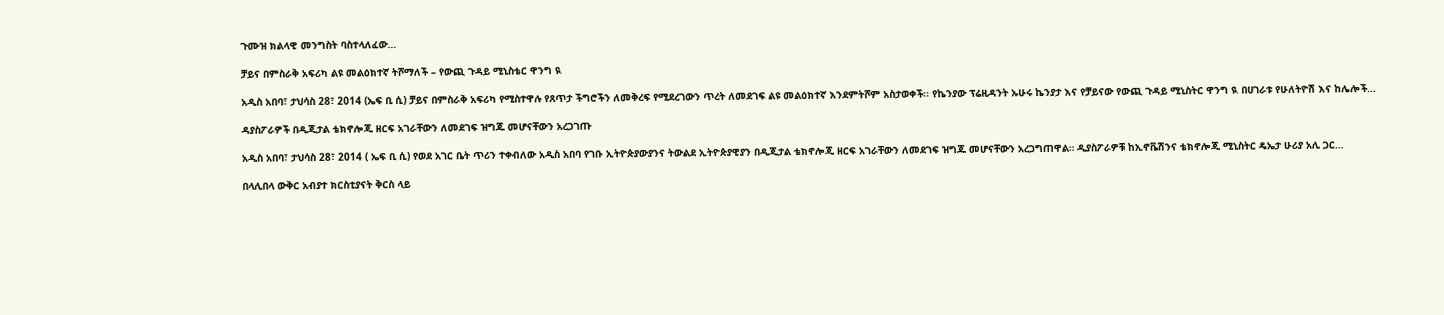ጉሙዝ ክልላዊ መንግስት ባስተላለፈው…

ቻይና በምስራቅ አፍሪካ ልዩ መልዕክተኛ ትሾማለች – የውጪ ጉዳይ ሚኒስቴር ዋንግ ዪ

አዲስ አበባ፣ ታህሳስ 28፣ 2014 (ኤፍ ቢ ሲ) ቻይና በምስራቅ አፍሪካ የሚስተዋሉ የጸጥታ ችግሮችን ለመቅረፍ የሚደረገውን ጥረት ለመደገፍ ልዩ መልዕክተኛ እንደምትሾም አስታወቀች፡፡ የኬንያው ፕሬዚዳንት ኡሁሩ ኬንያታ እና የቻይናው የውጪ ጉዳይ ሚኒስትር ዋንግ ዪ በሀገራቱ የሁለትዮሽ እና ከሌሎች…

ዳያስፖራዎች በዲጂታል ቴክኖሎጂ ዘርፍ አገራቸውን ለመደገፍ ዝግጁ መሆናቸውን አረጋገጡ

አዲስ አበባ፣ ታህሳስ 28፣ 2014 ( ኤፍ ቢ ሲ) የወደ አገር ቤት ጥሪን ተቀብለው አዲስ አበባ የገቡ ኢትዮጵያውያንና ትውልደ ኢትዮጵያዊያን በዲጂታል ቴክኖሎጂ ዘርፍ አገራቸውን ለመደገፍ ዝግጁ መሆናቸውን አረጋግጠዋል። ዲያስፖራዎቹ ከኢኖቬሽንና ቴክኖሎጂ ሚኒስትር ዴኤታ ሁሪያ አሊ ጋር…

በላሊበላ ውቅር አብያተ ክርስቲያናት ቅርስ ላይ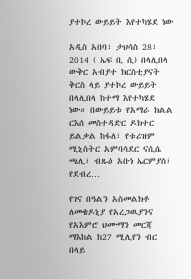ያተኮረ ውይይት እየተካሄደ ነው

አዲስ አበባ፣ ታህሳስ 28፣ 2014 ( ኤፍ ቢ ሲ) በላሊበላ ውቅር አብያተ ክርስቲያናት ቅርስ ላይ ያተኮረ ውይይት በላሊበላ ከተማ እየተካሄደ ነው። በውይይቱ የአማራ ክልል ርእሰ መስተዳድር ዶክተር ይልቃል ከፋለ፣ የቱሪዝም ሚኒስትር አምባሳደር ናሲሴ ጫሊ፣ ብጹዕ አቡነ ኤርምያስ፣ የደብረ…

የገና በዓልን አስመልክቶ ለመቄዶኒያ የአረጋዉያንና የአእምሮ ህሙማን መርጃ ማእከል ከ27 ሚሊየን ብር በላይ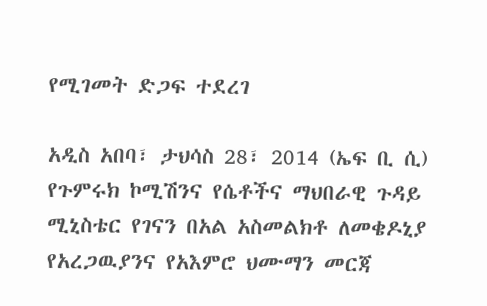የሚገመት ድጋፍ ተደረገ

አዲስ አበባ፣ ታህሳስ 28፣ 2014 (ኤፍ ቢ ሲ) የጉምሩክ ኮሚሽንና የሴቶችና ማህበራዊ ጉዳይ ሚኒስቴር የገናን በአል አስመልክቶ ለመቄዶኒያ የአረጋዉያንና የአእምሮ ህሙማን መርጃ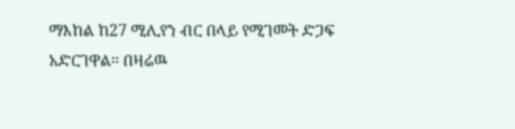ማእከል ከ27 ሚሊየን ብር በላይ የሚገመት ድጋፍ አድርገዋል፡፡ በዛሬዉ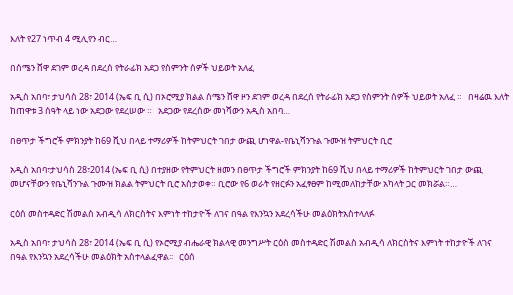እለት የ27 ነጥብ 4 ሚሊየን ብር…

በሰሜን ሸዋ ደገም ወረዳ በደረሰ የትራፊክ አደጋ የስምንት ሰዎች ህይወት አለፈ

አዲስ አበባ፣ ታህሳስ 28፣ 2014 (ኤፍ ቢ ሲ) በኦሮሚያ ክልል ሰሜን ሸዋ ዞን ደገም ወረዳ በደረሰ የትራፊክ አደጋ የስምንት ሰዎች ህይወት አለፈ ።   በዛሬዉ እለት ከጠዋቱ 3 ሰዓት ላይ ነው አደጋው የደረሠው ።   አደጋው የደረሰው መነሻውን አዲስ አበባ…

በፀጥታ ችግሮች ምክንያት ከ69 ሺህ በላይ ተማሪዎች ከትምህርት ገበታ ውጪ ሆነዋል-የቤኒሻንጉል ጉሙዝ ትምህርት ቢሮ

አዲስ አበባ፣ታህሳስ 28፣2014 (ኤፍ ቢ ሲ) በተያዘው የትምህርት ዘመን በፀጥታ ችግሮች ምክንያት ከ69 ሺህ በላይ ተማሪዎች ከትምህርት ገበታ ውጪ መሆናቸውን የቤኒሻንጉል ጉሙዝ ክልል ትምህርት ቢሮ አስታወቀ። ቢሮው የ6 ወራት የዘርፉን አፈፃፀም ከሚመለከታቸው አካላት ጋር መክሯል።…

ርዕሰ መስተዳድር ሽመልስ አብዲሳ ለክርስትና እምነት ተከታዮች ለገና በዓል የእንኳን አደረሳችሁ መልዕክትአስተላለፉ

አዲስ አበባ፣ ታህሳስ 28፣ 2014 (ኤፍ ቢ ሲ) የኦሮሚያ ብሔራዊ ክልላዊ መንግሥት ርዕሰ መስተዳድር ሽመልስ አብዲሳ ለክርስትና እምነት ተከታዮች ለገና በዓል የእንኳን አደረሳችሁ መልዕክት አስተላልፈዋል፡፡   ርዕሰ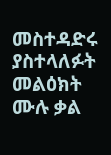መስተዳድሩ ያስተላለፉት መልዕክት ሙሉ ቃል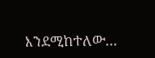እንደሚከተለው…